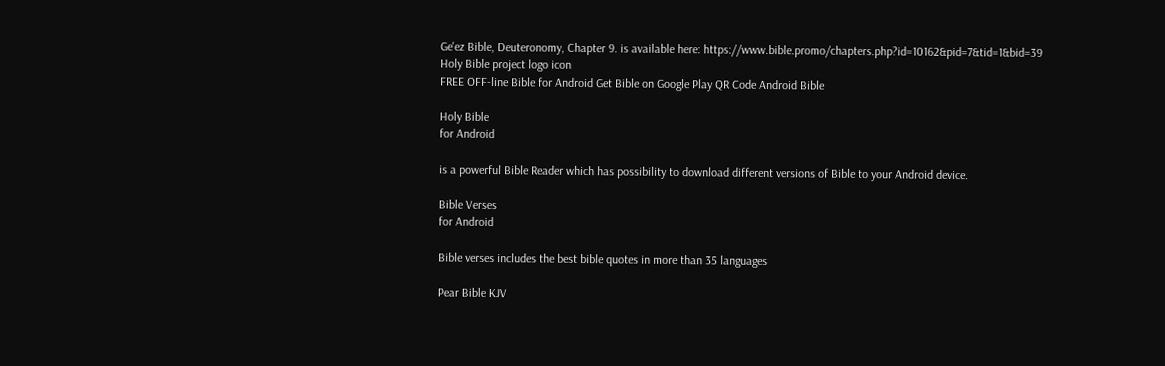Ge'ez Bible, Deuteronomy, Chapter 9. is available here: https://www.bible.promo/chapters.php?id=10162&pid=7&tid=1&bid=39
Holy Bible project logo icon
FREE OFF-line Bible for Android Get Bible on Google Play QR Code Android Bible

Holy Bible
for Android

is a powerful Bible Reader which has possibility to download different versions of Bible to your Android device.

Bible Verses
for Android

Bible verses includes the best bible quotes in more than 35 languages

Pear Bible KJV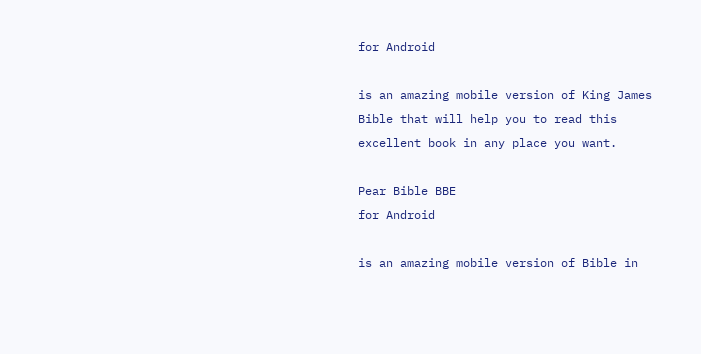for Android

is an amazing mobile version of King James Bible that will help you to read this excellent book in any place you want.

Pear Bible BBE
for Android

is an amazing mobile version of Bible in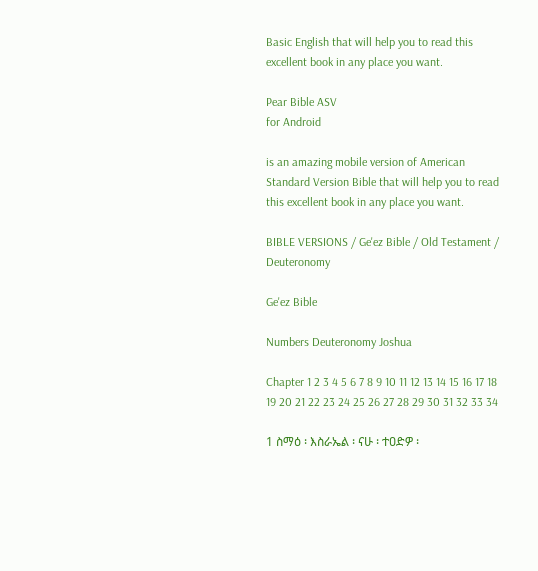Basic English that will help you to read this excellent book in any place you want.

Pear Bible ASV
for Android

is an amazing mobile version of American Standard Version Bible that will help you to read this excellent book in any place you want.

BIBLE VERSIONS / Ge'ez Bible / Old Testament / Deuteronomy

Ge'ez Bible

Numbers Deuteronomy Joshua

Chapter 1 2 3 4 5 6 7 8 9 10 11 12 13 14 15 16 17 18 19 20 21 22 23 24 25 26 27 28 29 30 31 32 33 34

1 ስማዕ ፡ እስራኤል ፡ ናሁ ፡ ተዐድዎ ፡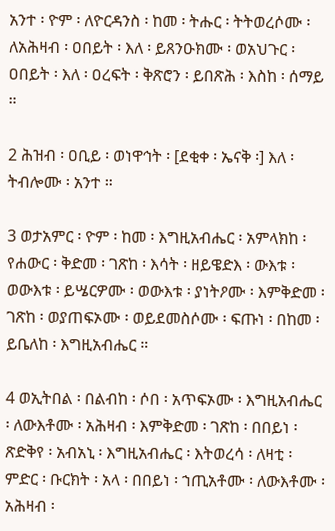አንተ ፡ ዮም ፡ ለዮርዳንስ ፡ ከመ ፡ ትሑር ፡ ትትወረሶሙ ፡ ለአሕዛብ ፡ ዐበይት ፡ እለ ፡ ይጸንዑክሙ ፡ ወአህጉር ፡ ዐበይት ፡ እለ ፡ ዐረፍት ፡ ቅጽሮን ፡ ይበጽሕ ፡ እስከ ፡ ሰማይ ።

2 ሕዝብ ፡ ዐቢይ ፡ ወነዋኅት ፡ [ደቂቀ ፡ ኤናቅ ፡] እለ ፡ ትብሎሙ ፡ አንተ ።

3 ወታአምር ፡ ዮም ፡ ከመ ፡ እግዚአብሔር ፡ አምላክከ ፡ የሐውር ፡ ቅድመ ፡ ገጽከ ፡ እሳት ፡ ዘይዌድእ ፡ ውእቱ ፡ ወውእቱ ፡ ይሤርዎሙ ፡ ወውእቱ ፡ ያነትዖሙ ፡ እምቅድመ ፡ ገጽከ ፡ ወያጠፍኦሙ ፡ ወይደመስሶሙ ፡ ፍጡነ ፡ በከመ ፡ ይቤለከ ፡ እግዚአብሔር ።

4 ወኢትበል ፡ በልብከ ፡ ሶበ ፡ አጥፍኦሙ ፡ እግዚአብሔር ፡ ለውእቶሙ ፡ አሕዛብ ፡ እምቅድመ ፡ ገጽከ ፡ በበይነ ፡ ጽድቅየ ፡ አብአኒ ፡ እግዚአብሔር ፡ እትወረሳ ፡ ለዛቲ ፡ ምድር ፡ ቡርክት ፡ አላ ፡ በበይነ ፡ ኀጢአቶሙ ፡ ለውእቶሙ ፡ አሕዛብ ፡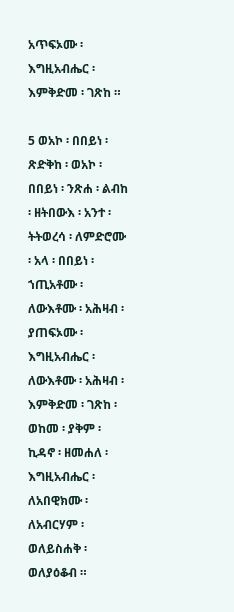አጥፍኦሙ ፡ እግዚአብሔር ፡ እምቅድመ ፡ ገጽከ ።

5 ወአኮ ፡ በበይነ ፡ ጽድቅከ ፡ ወአኮ ፡ በበይነ ፡ ንጽሐ ፡ ልብከ ፡ ዘትበውእ ፡ አንተ ፡ ትትወረሳ ፡ ለምድሮሙ ፡ አላ ፡ በበይነ ፡ ኀጢአቶሙ ፡ ለውእቶሙ ፡ አሕዛብ ፡ ያጠፍኦሙ ፡ እግዚአብሔር ፡ ለውእቶሙ ፡ አሕዛብ ፡ እምቅድመ ፡ ገጽከ ፡ ወከመ ፡ ያቅም ፡ ኪዳኖ ፡ ዘመሐለ ፡ እግዚአብሔር ፡ ለአበዊክሙ ፡ ለአብርሃም ፡ ወለይስሐቅ ፡ ወለያዕቆብ ።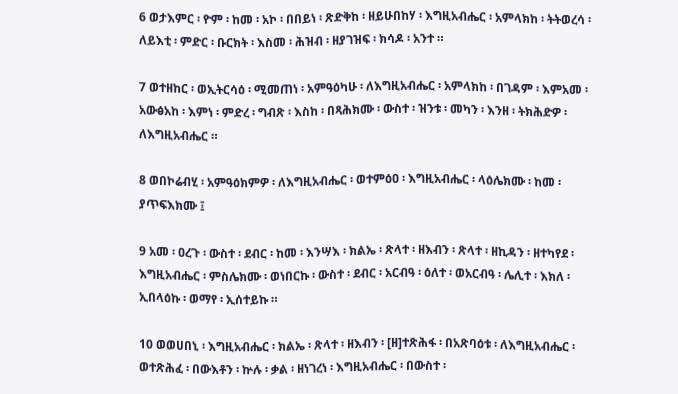6 ወታእምር ፡ ዮም ፡ ከመ ፡ አኮ ፡ በበይነ ፡ ጽድቅከ ፡ ዘይሁበከሃ ፡ እግዚአብሔር ፡ አምላክከ ፡ ትትወረሳ ፡ ለይእቲ ፡ ምድር ፡ ቡርክት ፡ እስመ ፡ ሕዝብ ፡ ዘያገዝፍ ፡ ክሳዶ ፡ አንተ ።

7 ወተዘከር ፡ ወኢትርሳዕ ፡ ሚመጠነ ፡ አምዓዕካሁ ፡ ለእግዚአብሔር ፡ አምላክከ ፡ በገዳም ፡ እምአመ ፡ አውፅአከ ፡ እምነ ፡ ምድረ ፡ ግብጽ ፡ እስከ ፡ በጻሕክሙ ፡ ውስተ ፡ ዝንቱ ፡ መካን ፡ እንዘ ፡ ትክሕድዎ ፡ ለእግዚአብሔር ።

8 ወበኮሬብሂ ፡ አምዓዕክምዎ ፡ ለእግዚአብሔር ፡ ወተምዕዐ ፡ እግዚአብሔር ፡ ላዕሌክሙ ፡ ከመ ፡ ያጥፍእክሙ ፤

9 አመ ፡ ዐረጉ ፡ ውስተ ፡ ደብር ፡ ከመ ፡ እንሣእ ፡ ክልኤ ፡ ጽላተ ፡ ዘእብን ፡ ጽላተ ፡ ዘኪዳን ፡ ዘተካየደ ፡ እግዚአብሔር ፡ ምስሌክሙ ፡ ወነበርኩ ፡ ውስተ ፡ ደብር ፡ አርብዓ ፡ ዕለተ ፡ ወአርብዓ ፡ ሌሊተ ፡ እክለ ፡ ኢበላዕኩ ፡ ወማየ ፡ ኢሰተይኩ ።

10 ወወሀበኒ ፡ እግዚአብሔር ፡ ክልኤ ፡ ጽላተ ፡ ዘእብን ፡ [ዘ]ተጽሕፋ ፡ በአጽባዕቱ ፡ ለእግዚአብሔር ፡ ወተጽሕፈ ፡ በውእቶን ፡ ኵሉ ፡ ቃል ፡ ዘነገረነ ፡ እግዚአብሔር ፡ በውስተ ፡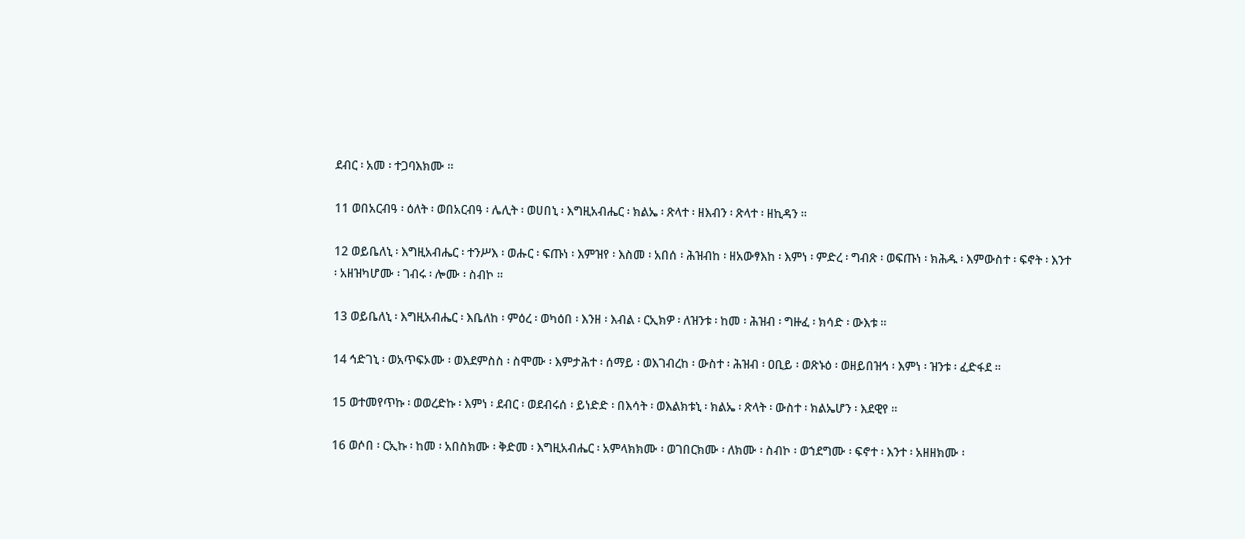ደብር ፡ አመ ፡ ተጋባእክሙ ።

11 ወበአርብዓ ፡ ዕለት ፡ ወበአርብዓ ፡ ሌሊት ፡ ወሀበኒ ፡ እግዚአብሔር ፡ ክልኤ ፡ ጽላተ ፡ ዘእብን ፡ ጽላተ ፡ ዘኪዳን ።

12 ወይቤለኒ ፡ እግዚአብሔር ፡ ተንሥእ ፡ ወሑር ፡ ፍጡነ ፡ እምዝየ ፡ እስመ ፡ አበሰ ፡ ሕዝብከ ፡ ዘአውፃእከ ፡ እምነ ፡ ምድረ ፡ ግብጽ ፡ ወፍጡነ ፡ ክሕዱ ፡ እምውስተ ፡ ፍኖት ፡ እንተ ፡ አዘዝካሆሙ ፡ ገብሩ ፡ ሎሙ ፡ ስብኮ ።

13 ወይቤለኒ ፡ እግዚአብሔር ፡ እቤለከ ፡ ምዕረ ፡ ወካዕበ ፡ እንዘ ፡ እብል ፡ ርኢክዎ ፡ ለዝንቱ ፡ ከመ ፡ ሕዝብ ፡ ግዙፈ ፡ ክሳድ ፡ ውእቱ ።

14 ኅድገኒ ፡ ወአጥፍኦሙ ፡ ወእደምስስ ፡ ስሞሙ ፡ እምታሕተ ፡ ሰማይ ፡ ወእገብረከ ፡ ውስተ ፡ ሕዝብ ፡ ዐቢይ ፡ ወጽኑዕ ፡ ወዘይበዝኅ ፡ እምነ ፡ ዝንቱ ፡ ፈድፋደ ።

15 ወተመየጥኩ ፡ ወወረድኩ ፡ እምነ ፡ ደብር ፡ ወደብሩሰ ፡ ይነድድ ፡ በእሳት ፡ ወእልክቱኒ ፡ ክልኤ ፡ ጽላት ፡ ውስተ ፡ ክልኤሆን ፡ እደዊየ ።

16 ወሶበ ፡ ርኢኩ ፡ ከመ ፡ አበስክሙ ፡ ቅድመ ፡ እግዚአብሔር ፡ አምላክክሙ ፡ ወገበርክሙ ፡ ለክሙ ፡ ስብኮ ፡ ወኀደግሙ ፡ ፍኖተ ፡ እንተ ፡ አዘዘክሙ ፡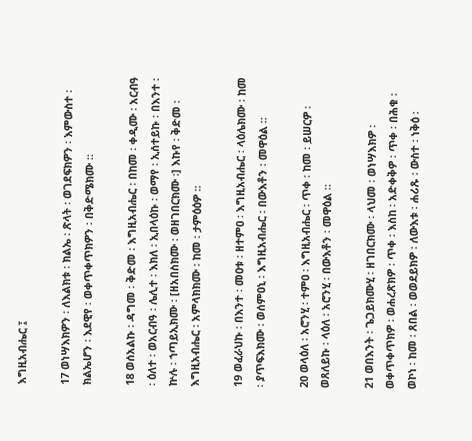እግዚአብሔር ፤

17 ወነሣእክዎን ፡ ለእልክቱ ፡ ክልኤ ፡ ጽላት ፡ ወገደፍክዎን ፡ እምውስተ ፡ ክልኤሆን ፡ እደዊየ ፡ ወቀጥቀጥክዎን ፡ በቅድሜክሙ ።

18 ወሰአልኩ ፡ ዳግመ ፡ ቅድመ ፡ እግዚአብሔር ፡ በከመ ፡ ቀዲሙ ፡ አርብዓ ፡ ዕለተ ፡ ወአርብዓ ፡ ሌሊተ ፡ እክለ ፡ ኢበላዕኩ ፡ ወማየ ፡ ኢሰተይኩ ፡ በእንተ ፡ ኵሉ ፡ ኀጣይኢክሙ ፡ [ዘአበስክሙ ፡ ወዘገበርክሙ ፡] እኩየ ፡ ቅድመ ፡ እግዚአብሔር ፡ አምላክክሙ ፡ ከመ ፡ ታምዕዕዎ ።

19 ወፈራህኩ ፡ በእንተ ፡ መዐቱ ፡ ዘተምዐ ፡ እግዚአብሔር ፡ ላዕሌክሙ ፡ ከመ ፡ ያጥፍእክሙ ፡ ወሰምዐኒ ፡ እግዚአብሔር ፡ በውእቶን ፡ መዋዕል ።

20 ወላዕለ ፡ አሮንሂ ፡ ተምዐ ፡ እግዚአብሔር ፡ ጥቀ ፡ ከመ ፡ ይሠርዎ ፡ ወጸለይኩ ፡ ላዕለ ፡ አሮንሂ ፡ በውእቶን ፡ መዋዕል ።

21 ወበእንት ፡ ጌጋይክሙሂ ፡ ዘገበርክሙ ፡ ላህመ ፡ ወነሣእክዎ ፡ ወቀጥቀጥክዎ ፡ ወሐረጽክዎ ፡ ጥቀ ፡ እስከ ፡ አድቀቅዎ ፡ ጥቀ ፡ በሕቁ ፡ ወኮነ ፡ ከመ ፡ ጸበል ፡ ወወደይክዎ ፡ ለውእቱ ፡ ሐሪጹ ፡ ውስተ ፡ ነቅዕ ፡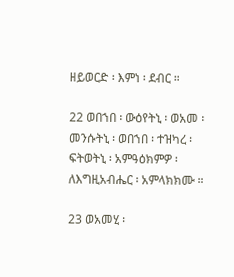ዘይወርድ ፡ እምነ ፡ ደብር ።

22 ወበኀበ ፡ ውዕየትኒ ፡ ወአመ ፡ መንሱትኒ ፡ ወበኀበ ፡ ተዝካረ ፡ ፍትወትኒ ፡ አምዓዕክምዎ ፡ ለእግዚአብሔር ፡ አምላክክሙ ።

23 ወአመሂ ፡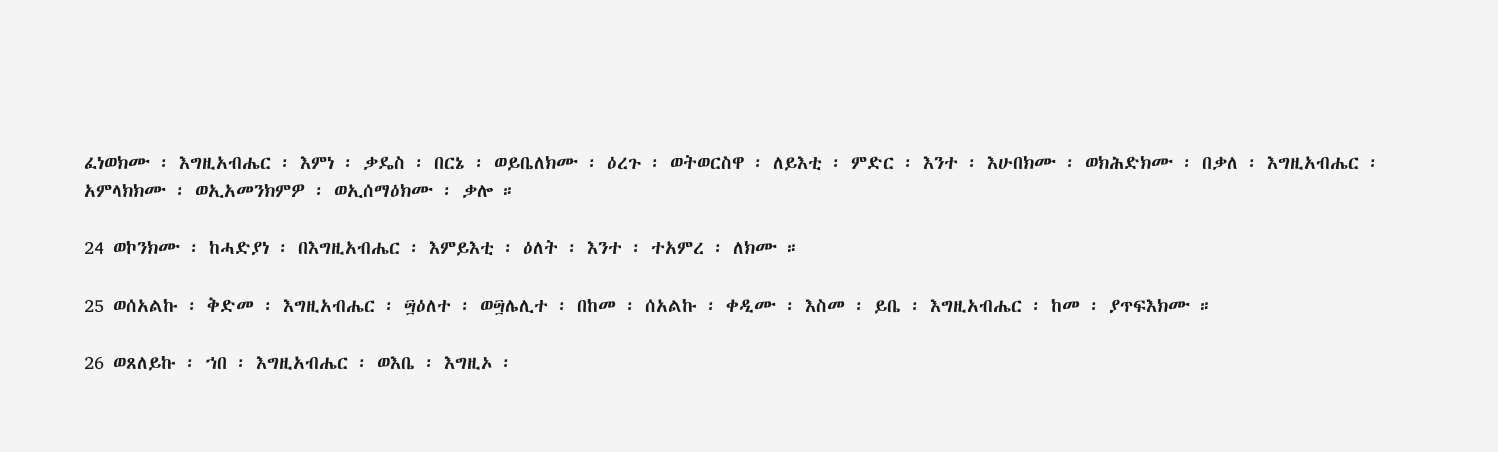ፈነወክሙ ፡ እግዚአብሔር ፡ እምነ ፡ ቃዴስ ፡ በርኔ ፡ ወይቤለክሙ ፡ ዕረጉ ፡ ወትወርስዋ ፡ ለይእቲ ፡ ምድር ፡ እንተ ፡ እሁበክሙ ፡ ወክሕድክሙ ፡ በቃለ ፡ እግዚአብሔር ፡ አምላክክሙ ፡ ወኢአመንክምዎ ፡ ወኢሰማዕክሙ ፡ ቃሎ ።

24 ወኮንክሙ ፡ ከሓድያነ ፡ በእግዚአብሔር ፡ እምይእቲ ፡ ዕለት ፡ እንተ ፡ ተአምረ ፡ ለክሙ ።

25 ወሰአልኩ ፡ ቅድመ ፡ እግዚአብሔር ፡ ፵ዕለተ ፡ ወ፵ሌሊተ ፡ በከመ ፡ ሰአልኩ ፡ ቀዲሙ ፡ እስመ ፡ ይቤ ፡ እግዚአብሔር ፡ ከመ ፡ ያጥፍእክሙ ።

26 ወጸለይኩ ፡ ኀበ ፡ እግዚአብሔር ፡ ወእቤ ፡ እግዚኦ ፡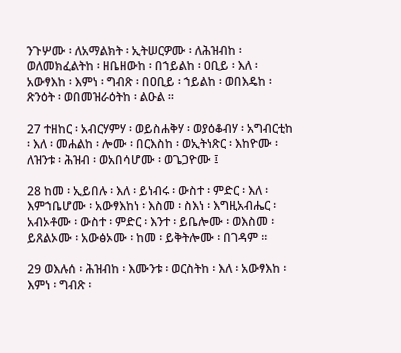ንጉሦሙ ፡ ለአማልክት ፡ ኢትሠርዎሙ ፡ ለሕዝብከ ፡ ወለመክፈልትከ ፡ ዘቤዘውከ ፡ በኀይልከ ፡ ዐቢይ ፡ እለ ፡ አውፃእከ ፡ እምነ ፡ ግብጽ ፡ በዐቢይ ፡ ኀይልከ ፡ ወበእዴከ ፡ ጽንዕት ፡ ወበመዝራዕትከ ፡ ልዑል ።

27 ተዘከር ፡ አብርሃምሃ ፡ ወይስሐቅሃ ፡ ወያዕቆብሃ ፡ አግብርቲከ ፡ እለ ፡ መሐልከ ፡ ሎሙ ፡ በርእስከ ፡ ወኢትነጽር ፡ እከዮሙ ፡ ለዝንቱ ፡ ሕዝብ ፡ ወአበሳሆሙ ፡ ወጌጋዮሙ ፤

28 ከመ ፡ ኢይበሉ ፡ እለ ፡ ይነብሩ ፡ ውስተ ፡ ምድር ፡ እለ ፡ እምኀቤሆሙ ፡ አውፃእከነ ፡ እስመ ፡ ስእነ ፡ እግዚአብሔር ፡ አብኦቶሙ ፡ ውስተ ፡ ምድር ፡ እንተ ፡ ይቤሎሙ ፡ ወእስመ ፡ ይጸልኦሙ ፡ አውፅኦሙ ፡ ከመ ፡ ይቅትሎሙ ፡ በገዳም ።

29 ወእሉሰ ፡ ሕዝብከ ፡ እሙንቱ ፡ ወርስትከ ፡ እለ ፡ አውፃእከ ፡ እምነ ፡ ግብጽ ፡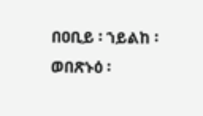በዐቢይ ፡ ኀይልከ ፡ ወበጽኑዕ ፡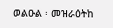ወልዑል ፡ መዝራዕትከ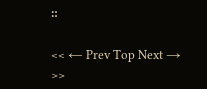።

<< ← Prev Top Next → >>